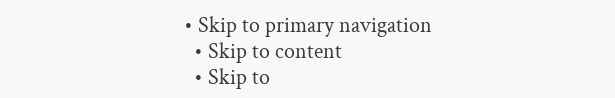• Skip to primary navigation
  • Skip to content
  • Skip to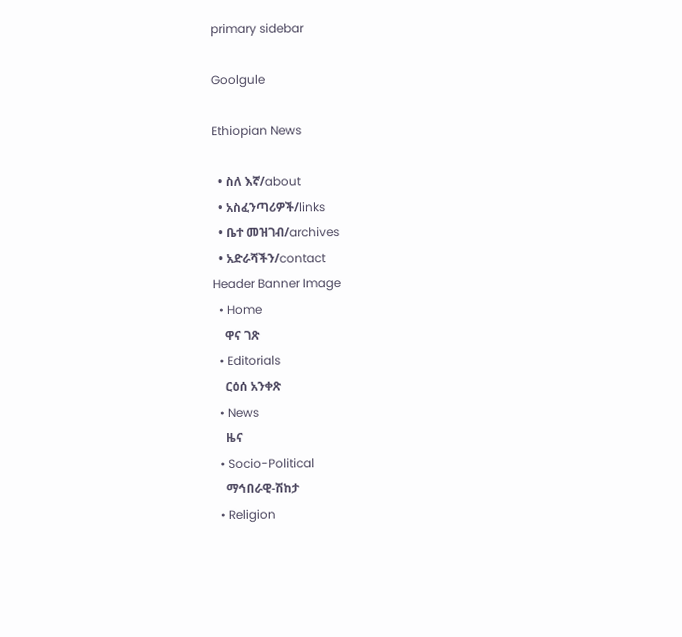primary sidebar

Goolgule

Ethiopian News

  • ስለ እኛ/about
  • አስፈንጣሪዎች/links
  • ቤተ መዝገብ/archives
  • አድራሻችን/contact
Header Banner Image
  • Home
    ዋና ገጽ
  • Editorials
    ርዕሰ አንቀጽ
  • News
    ዜና
  • Socio-Political
    ማኅበራዊ-ሽከታ
  • Religion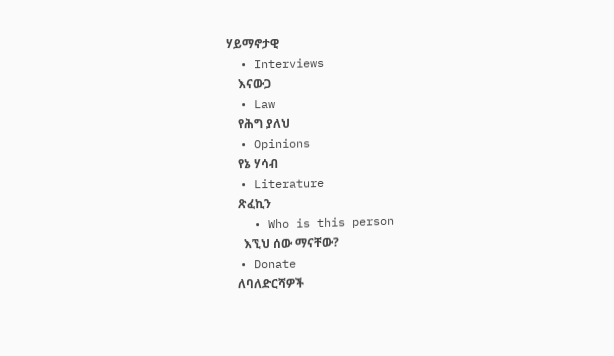ሃይማኖታዊ
  • Interviews
    እናውጋ
  • Law
    የሕግ ያለህ
  • Opinions
    የኔ ሃሳብ
  • Literature
    ጽፈኪን
    • Who is this person
      እኚህ ሰው ማናቸው?
  • Donate
    ለባለድርሻዎች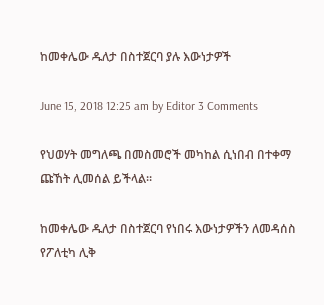ከመቀሌው ዱለታ በስተጀርባ ያሉ እውነታዎች

June 15, 2018 12:25 am by Editor 3 Comments

የህወሃት መግለጫ በመስመሮች መካከል ሲነበብ በተቀማ ጩኸት ሊመሰል ይችላል።

ከመቀሌው ዱለታ በስተጀርባ የነበሩ እውነታዎችን ለመዳሰስ የፖለቲካ ሊቅ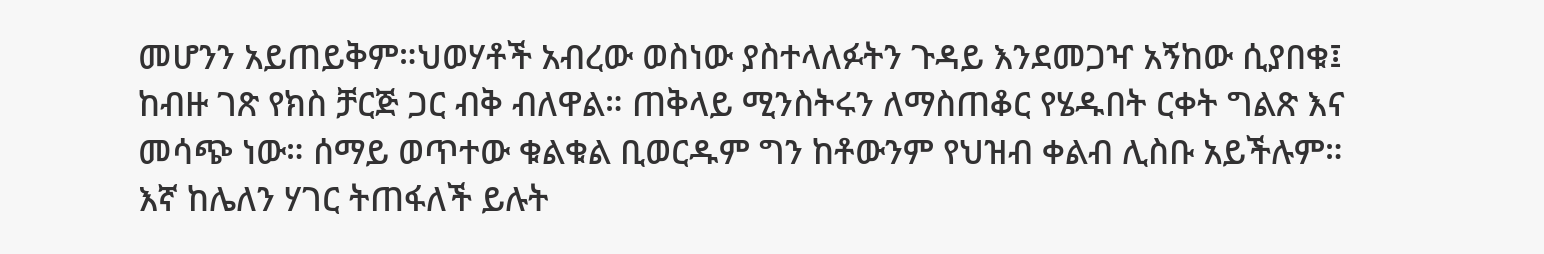መሆንን አይጠይቅም።ህወሃቶች አብረው ወስነው ያስተላለፉትን ጉዳይ እንደመጋዣ አኝከው ሲያበቁ፤ ከብዙ ገጽ የክስ ቻርጅ ጋር ብቅ ብለዋል። ጠቅላይ ሚንስትሩን ለማስጠቆር የሄዱበት ርቀት ግልጽ እና መሳጭ ነው። ሰማይ ወጥተው ቁልቁል ቢወርዱም ግን ከቶውንም የህዝብ ቀልብ ሊስቡ አይችሉም። እኛ ከሌለን ሃገር ትጠፋለች ይሉት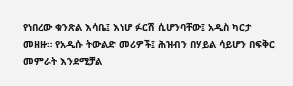የነበረው ቁንጽል እሳቤ፤ እነሆ ፉርሽ ሲሆንባቸው፤ አዲስ ካርታ መዘዙ። የአዲሱ ትውልድ መሪዎች፤ ሕዝብን በሃይል ሳይሆን በፍቅር መምራት እንደሚቻል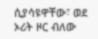ሲያሳዩዋቸው፣ ወደ ኦሪት ዞር ብለው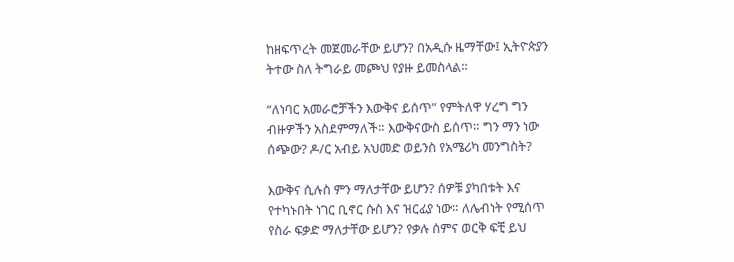ከዘፍጥረት መጀመራቸው ይሆን? በአዲሱ ዜማቸው፤ ኢትዮጵያን ትተው ስለ ትግራይ መጮህ የያዙ ይመስላል።

“ለነባር አመራሮቻችን እውቅና ይሰጥ” የምትለዋ ሃረግ ግን ብዙዎችን አስደምማለች። እውቅናውስ ይሰጥ። ግን ማን ነው ሰጭው? ዶ/ር አብይ አህመድ ወይንስ የአሜሪካ መንግስት?

እውቅና ሲሉስ ምን ማለታቸው ይሆን? ሰዎቹ ያካበቱት እና የተካኑበት ነገር ቢኖር ሱስ እና ዝርፊያ ነው። ለሌብነት የሚሰጥ የስራ ፍቃድ ማለታቸው ይሆን? የቃሉ ሰምና ወርቅ ፍቺ ይህ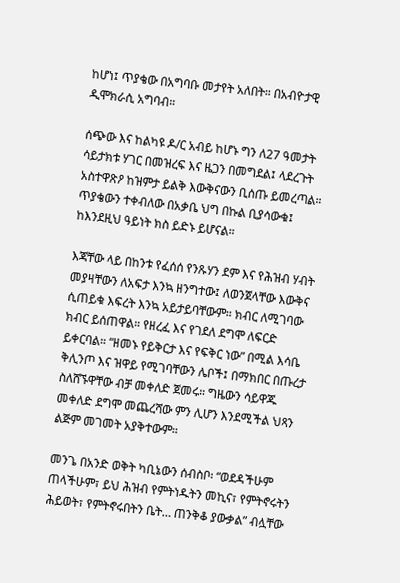ከሆነ፤ ጥያቄው በአግባቡ መታየት አለበት። በአብዮታዊ ዲሞክራሲ አግባብ።

ሰጭው እና ከልካዩ ዶ/ር አብይ ከሆኑ ግን ለ27 ዓመታት ሳይታክቱ ሃገር በመዝረፍ እና ዜጋን በመግደል፤ ላደረጉት አስተዋጽዖ ከዝምታ ይልቅ እውቅናውን ቢሰጡ ይመረጣል። ጥያቄውን ተቀብለው በአቃቤ ህግ በኩል ቢያሳውቁ፤ ከእንደዚህ ዓይነት ክስ ይድኑ ይሆናል።

እጃቸው ላይ በከንቱ የፈሰሰ የንጹሃን ደም እና የሕዝብ ሃብት መያዛቸውን ለአፍታ እንኳ ዘንግተው፤ ለወንጀላቸው እውቅና ሲጠይቁ እፍረት እንኳ አይታይባቸውም። ክብር ለሚገባው ክብር ይሰጠዋል። የዘረፈ እና የገደለ ደግሞ ለፍርድ ይቀርባል። “ዘመኑ የይቅርታ እና የፍቅር ነው” በሚል እሳቤ ቅሊንጦ እና ዝዋይ የሚገባቸውን ሌቦች፤ በማክበር በጡረታ ስለሸኙዋቸው ብቻ መቀለድ ጀመሩ። ግዜውን ሳይዋጁ መቀለድ ደግሞ መጨረሻው ምን ሊሆን እንደሚችል ህጻን ልጅም መገመት አያቅተውም።

መንጌ በአንድ ወቅት ካቢኔውን ሰብስቦ፡ “ወደዳችሁም ጠላችሁም፣ ይህ ሕዝብ የምትነዱትን መኪና፣ የምትኖሩትን ሕይወት፣ የምትኖሩበትን ቤት… ጠንቅቆ ያውቃል” ብሏቸው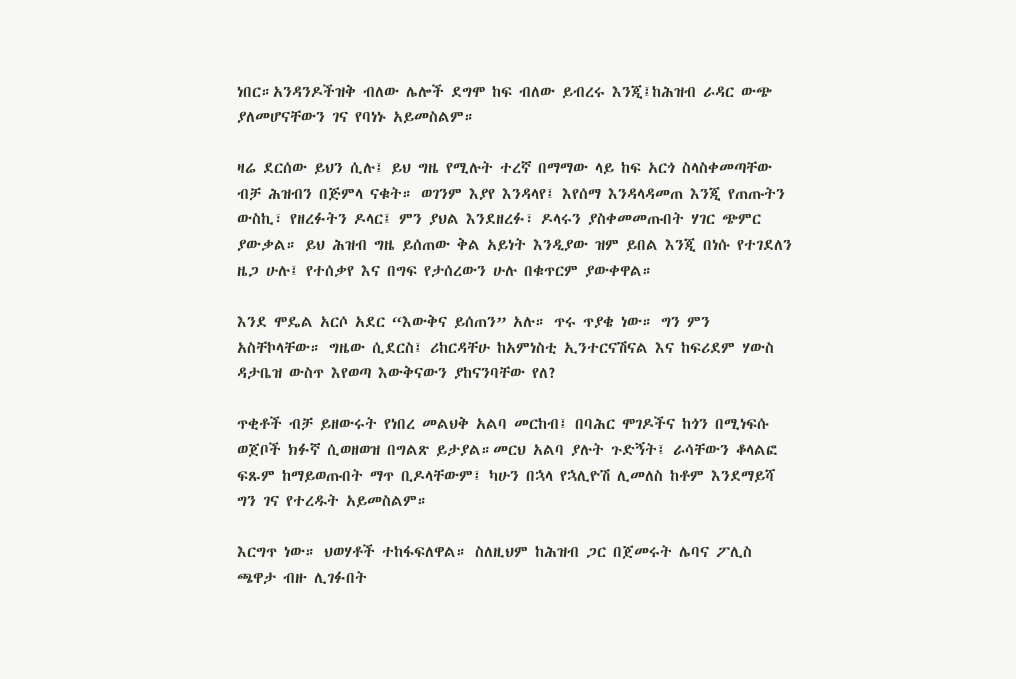ነበር።አንዳንዶችዝቅ ብለው ሌሎች ደግሞ ከፍ ብለው ይብረሩ እንጂ፤ከሕዝብ ራዳር ውጭ ያለመሆናቸውን ገና የባነኑ አይመስልም።

ዛሬ ደርሰው ይህን ሲሉ፤ ይህ ግዜ የሚሉት ተረኛ በማማው ላይ ከፍ አርጎ ስላስቀመጣቸው ብቻ ሕዝብን በጅምላ ናቁት። ወገንም እያየ እንዳላየ፤ እየሰማ እንዳላዳመጠ እንጂ የጠጡትን ውስኪ፣ የዘረፉትን ዶላር፤ ምን ያህል እንደዘረፉ፣ ዶላሩን ያስቀመመጡበት ሃገር ጭምር ያውቃል። ይህ ሕዝብ ግዜ ይሰጠው ቅል አይነት እንዲያው ዝም ይበል እንጂ በነሱ የተገደለን ዜጋ ሁሉ፤ የተሰቃየ እና በግፍ የታሰረውን ሁሉ በቁጥርም ያውቀዋል።

እንደ ሞዴል አርሶ አደር “እውቅና ይሰጠን” አሉ። ጥሩ ጥያቄ ነው። ግን ምን አስቸኮላቸው። ግዜው ሲደርስ፤ ሪከርዳቸሁ ከአምነስቲ ኢንተርናሽናል እና ከፍሪደም ሃውስ ዳታቤዝ ውስጥ እየወጣ እውቅናውን ያከናንባቸው የለ?

ጥቂቶች ብቻ ይዘውሩት የነበረ መልህቅ አልባ መርከብ፤ በባሕር ሞገዶችና ከጎን በሚነፍሱ ወጀቦች ክፉኛ ሲወዘወዝ በግልጽ ይታያል።መርህ አልባ ያሉት ጉድኝት፤ ራሳቸውን ቆላልፎ ፍጹም ከማይወጡበት ማጥ ቢዶላቸውም፤ ካሁን በኋላ የኋሊዮሽ ሊመለስ ከቶም እንደማይሻ ግን ገና የተረዱት አይመስልም።

እርግጥ ነው። ህወሃቶች ተከፋፍለዋል። ስለዚህም ከሕዝብ ጋር በጀመሩት ሌባና ፖሊስ ጫዋታ ብዙ ሊገፉበት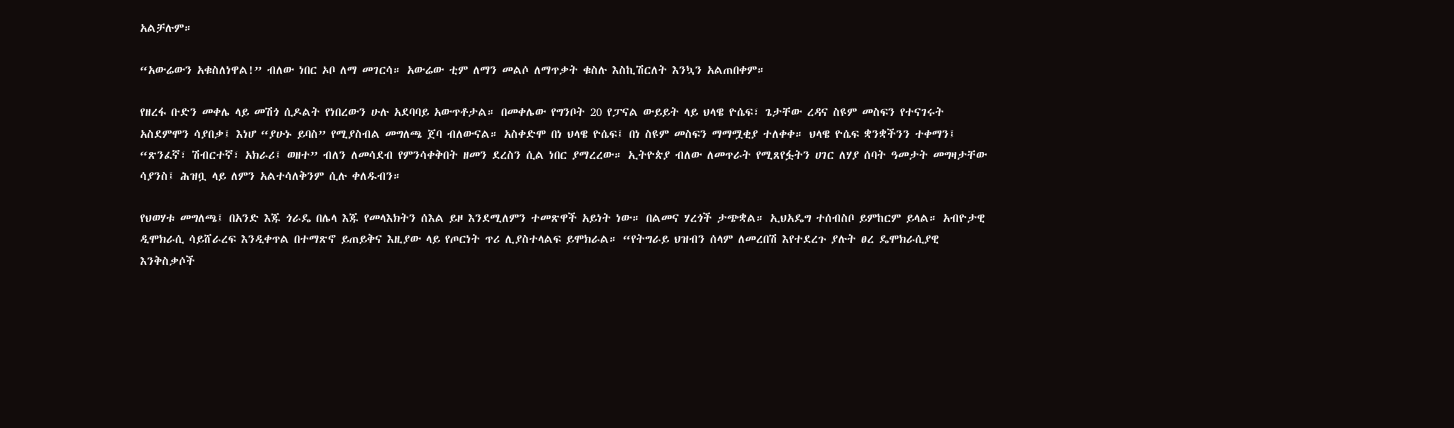አልቻሉም።

“አውሬውን አቁስለነዋል!” ብለው ነበር ኦቦ ለማ መገርሳ። አውሬው ቲም ለማን መልሶ ለማጥቃት ቁስሉ እስኪሽርለት እንኳን አልጠበቀም።

የዘረፋ ቡድን መቀሌ ላይ መሽጎ ሲዶልት የነበረውን ሁሉ አደባባይ አውጥቶታል። በመቀሌው የግንቦት 20 የፓናል ውይይት ላይ ህላዌ ዮሴፍ፣ ጌታቸው ረዳና ስዩም መስፍን የተናገሩት አስደምሞን ሳያበቃ፤ እነሆ “ያሁኑ ይባስ” የሚያስብል መግለጫ ጀባ ብለውናል። አስቀድሞ በነ ህላዌ ዮሴፍ፤ በነ ስዩም መስፍን ማማሟቂያ ተለቀቀ። ህላዌ ዮሴፍ ቋንቋችንን ተቀማን፤ “ጽንፈኛ፣ ሽብርተኛ፣ አክራሪ፤ ወዘተ” ብለን ለመሳደብ የምንሳቀቅበት ዘመን ደረስን ሲል ነበር ያማረረው። ኢትዮጵያ ብለው ለመጥራት የሚጸየፏትን ሀገር ለሃያ ሰባት ዓመታት መግዛታቸው ሳያንስ፤ ሕዝቧ ላይ ለምን አልተሳለቅንም ሲሉ ቀለዱብን።

የህወሃቱ መግለጫ፤ በአንድ እጁ ጎራዴ በሌላ እጁ የመላእክትን ሰእል ይዞ እንደሚለምን ተመጽዋች አይነት ነው። በልመና ሃረጎች ታጭቋል። ኢህአዴግ ተሰብስቦ ይምከርም ይላል። አብዮታዊ ዲሞክራሲ ሳይሸራረፍ እንዲቀጥል በተማጽኖ ይጠይቅና እዚያው ላይ የጦርነት ጥሪ ሊያስተላልፍ ይሞክራል። “የትግራይ ህዝብን ሰላም ለመረበሽ እየተደረጉ ያሉት ፀረ ዴሞክራሲያዊ እንቅስቃሶች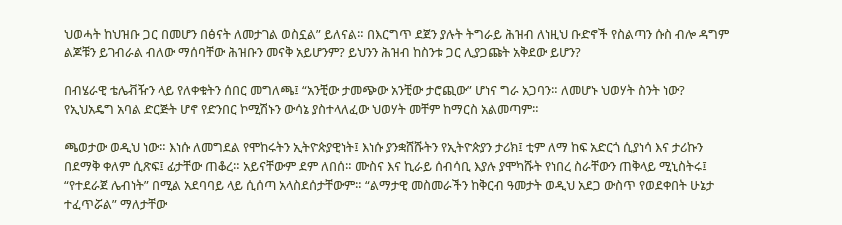ህወሓት ከህዝቡ ጋር በመሆን በፅናት ለመታገል ወስኗል” ይለናል። በእርግጥ ደጀን ያሉት ትግራይ ሕዝብ ለነዚህ ቡድኖች የስልጣን ሱስ ብሎ ዳግም ልጆቹን ይገብራል ብለው ማሰባቸው ሕዝቡን መናቅ አይሆንም? ይህንን ሕዝብ ከስንቱ ጋር ሊያጋጩት አቅደው ይሆን?

በብሄራዊ ቴሌቭዥን ላይ የለቀቁትን ሰበር መግለጫ፤ “አንቺው ታመጭው አንቺው ታሮጪው” ሆነና ግራ አጋባን። ለመሆኑ ህወሃት ስንት ነው? የኢህአዴግ አባል ድርጅት ሆኖ የድንበር ኮሚሽኑን ውሳኔ ያስተላለፈው ህወሃት መቸም ከማርስ አልመጣም።

ጫወታው ወዲህ ነው። እነሱ ለመግደል የሞከሩትን ኢትዮጵያዊነት፤ እነሱ ያንቋሸሹትን የኢትዮጵያን ታሪክ፤ ቲም ለማ ከፍ አድርጎ ሲያነሳ እና ታሪኩን በደማቅ ቀለም ሲጽፍ፤ ፊታቸው ጠቆረ። አይናቸውም ደም ለበሰ። ሙስና እና ኪራይ ሰብሳቢ እያሉ ያሞካሹት የነበረ ስራቸውን ጠቅላይ ሚኒስትሩ፤ “የተደራጀ ሌብነት” በሚል አደባባይ ላይ ሲሰጣ አላስደሰታቸውም። “ልማታዊ መስመራችን ከቅርብ ዓመታት ወዲህ አደጋ ውስጥ የወደቀበት ሁኔታ ተፈጥሯል” ማለታቸው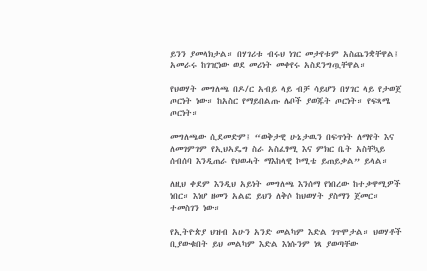ይንን ያመላክታል። በሃገሪቱ ብሩህ ነገር መታየቱም አስጨንቋቸዋል፤ አመራሩ ከገዢነው ወደ መሪነት መቀየሩ አስደንግጧቸዋል።

የህወሃት መግለጫ በዶ/ር አብይ ላይ ብቻ ሳይሆን በሃገር ላይ የታወጀ ጦርነት ነው። ከአስር የማይበልጡ ሌቦች ያወጁት ጦርነት። የፍጻሜ ጦርነት።

መግለጫው ሲደመድም፤ “ወቅታዊ ሁኔታዉን በፍጥነት ለማየት እና ለመገምገም የኢህኣዴግ ስራ አስፈፃሚ እና ምክር ቤት አስቸኳይ ሰብሰባ እንዲጠራ የህወሓት ማእከላዊ ኮሚቴ ይጠይቃል” ይላል።

ለዚህ ቀደም እንዲህ አይነት መግለጫ እንሰማ የነበረው ከተቃዋሚዎች ነበር። እነሆ ዘመን አልፎ ይህን ለቅሶ ከህወሃት ያስማን ጀመር። ተመስገን ነው።

የኢትዮጵያ ህዝብ አሁን አንድ መልካም እድል ገጥሞታል። ህወሃቶች ቢያውቁበት ይህ መልካም እድል እነሱንም ነጻ ያወጣቸው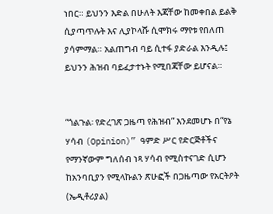ነበር። ይህንን እድል በሁለት እጃቸው ከመቀበል ይልቅ ሲያጣጥሉት እና ሊያኮላሹ ሲሞክሩ ማየቱ የበለጠ ያሳምማል። አልጠግብ ባይ ሲተፋ ያድራል እንዲሉ፤ ይህንን ሕዝብ ባይፈታተኑት የሚበጃቸው ይሆናል።


“ጎልጉል፡ የድረገጽ ጋዜጣ የሕዝብ” እንደመሆኑ በ“የኔ ሃሳብ (Opinion)” ዓምድ ሥር የድርጅቶችና የማንኛውም ግለሰብ ነጻ ሃሳብ የሚስተናገድ ሲሆን ከአንባቢያን የሚላኩልን ጽሁፎች በጋዜጣው የአርትዖት (ኤዲቶሪያል)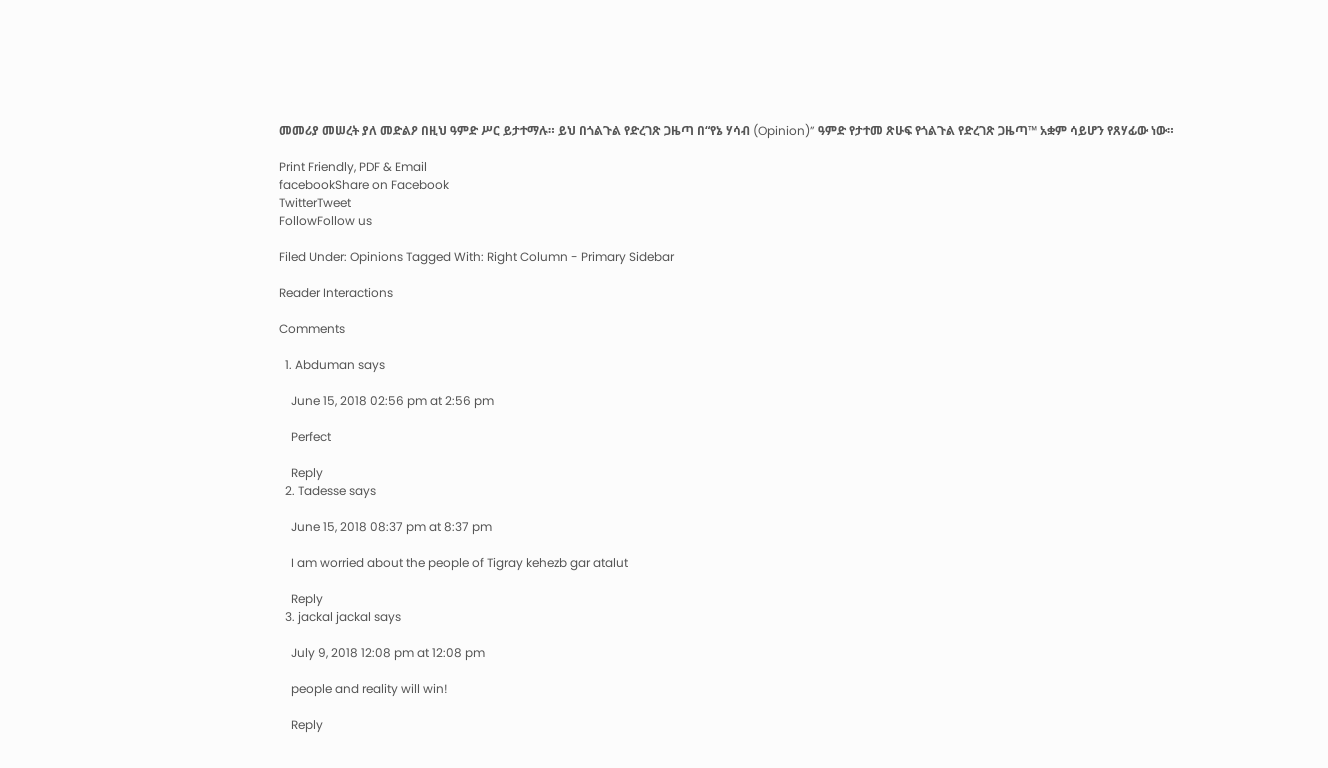መመሪያ መሠረት ያለ መድልዖ በዚህ ዓምድ ሥር ይታተማሉ። ይህ በጎልጉል የድረገጽ ጋዜጣ በ“የኔ ሃሳብ (Opinion)” ዓምድ የታተመ ጽሁፍ የጎልጉል የድረገጽ ጋዜጣ™ አቋም ሳይሆን የጸሃፊው ነው።

Print Friendly, PDF & Email
facebookShare on Facebook
TwitterTweet
FollowFollow us

Filed Under: Opinions Tagged With: Right Column - Primary Sidebar

Reader Interactions

Comments

  1. Abduman says

    June 15, 2018 02:56 pm at 2:56 pm

    Perfect

    Reply
  2. Tadesse says

    June 15, 2018 08:37 pm at 8:37 pm

    I am worried about the people of Tigray kehezb gar atalut

    Reply
  3. jackal jackal says

    July 9, 2018 12:08 pm at 12:08 pm

    people and reality will win!

    Reply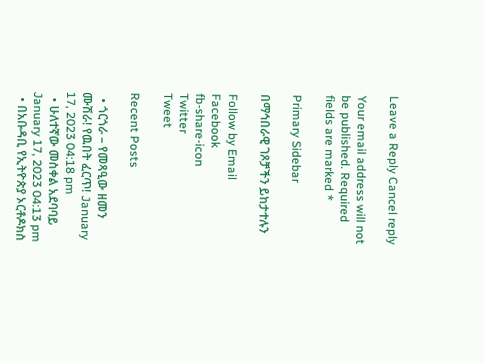Leave a Reply Cancel reply

Your email address will not be published. Required fields are marked *

Primary Sidebar

በማኅበራዊ ገጾቻችን ይከታተሉን

Follow by Email
Facebook
fb-share-icon
Twitter
Tweet

Recent Posts

  • ጎርጎራ – የመጻዒው ዘመን ሙሽራ! የዉበት ፈርጥ! January 17, 2023 04:18 pm
  • ሁለተኛው መስቀል አደባባይ January 17, 2023 04:13 pm
  • በአቡዳቢ የኢትዮጵያ ኦርቶዶክስ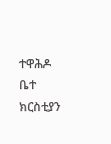ተዋሕዶ ቤተ ክርስቲያን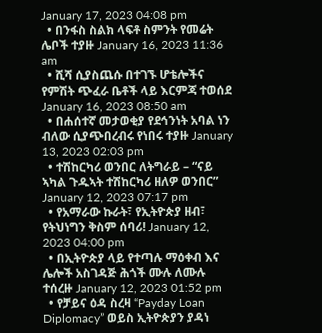January 17, 2023 04:08 pm
  • በንፋስ ስልክ ላፍቶ ስምንት የመሬት ሌቦች ተያዙ January 16, 2023 11:36 am
  • ሺሻ ሲያስጨሱ በተገኙ ሆቴሎችና የምሽት ጭፈራ ቤቶች ላይ እርምጃ ተወሰደ January 16, 2023 08:50 am
  • በሐሰተኛ መታወቂያ የደኅንነት አባል ነን ብለው ሲያጭበረብሩ የነበሩ ተያዙ January 13, 2023 02:03 pm
  • ተሽከርካሪ ወንበር ለትግራይ – “ናይ ኣካል ጉዱኣት ተሽከርካሪ ዘለዎ ወንበር” January 12, 2023 07:17 pm
  • የአማራው ኩራት፣ የኢትዮጵያ ዘብ፣ የትህነግን ቅስም ሰባሪ! January 12, 2023 04:00 pm
  • በኢትዮጵያ ላይ የተጣሉ ማዕቀብ እና ሌሎች አስገዳጅ ሕጎች ሙሉ ለሙሉ ተሰረዙ January 12, 2023 01:52 pm
  • የቻይና ዕዳ ስረዛ “Payday Loan Diplomacy” ወይስ ኢትዮጵያን ያዳነ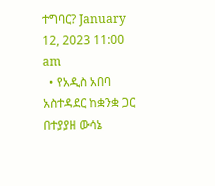ተግባር? January 12, 2023 11:00 am
  • የአዲስ አበባ አስተዳደር ከቋንቋ ጋር በተያያዘ ውሳኔ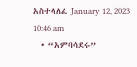አስተላለፈ January 12, 2023 10:46 am
  • “አምባሳደሩ”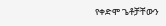የቀድሞ ጌቶቻቸውን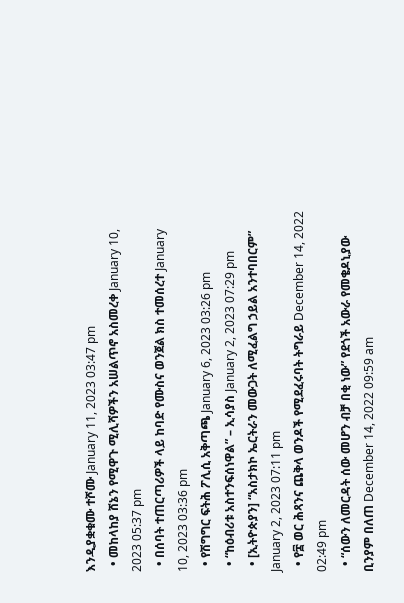እንዲያቋቁሙ ተሾሙ January 11, 2023 03:47 pm
  • መከላከያ ሸኔን የሚዋጉ ሚሊሻዎችን አሠልጥኖ አስመረቀ January 10, 2023 05:37 pm
  • በሰባት ተጠርጣሪዎች ላይ ከባድ የሙስና ወንጀል ክስ ተመሰረተ January 10, 2023 03:36 pm
  • የሽግግር ፍትሕ ፖሊሲ አቅጣጫ January 6, 2023 03:26 pm
  • “ከዕብሪቱ አስተንፍሰነዋል” – ኢሳያስ January 2, 2023 07:29 pm
  • [ኢትዮጵያን] “አስታክኮ ኤርትራን መውጋት ለሚፈልግ ኃይል አንተባበርም” January 2, 2023 07:11 pm
  • የ፰ ወር ሕጻንና ጨቅላ ወንዶች የሚደፈሩባት ትግራይ December 14, 2022 02:49 pm
  • “ሰውን ለመርዳት ሰው መሆን ብቻ በቂ ነው” የደጎች አውራ የመቄዶኒያው ቢንያም በለጠ December 14, 2022 09:59 am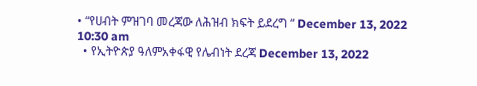• “የሀብት ምዝገባ መረጃው ለሕዝብ ክፍት ይደረግ “ December 13, 2022 10:30 am
  • የኢትዮጵያ ዓለምአቀፋዊ የሌብነት ደረጃ December 13, 2022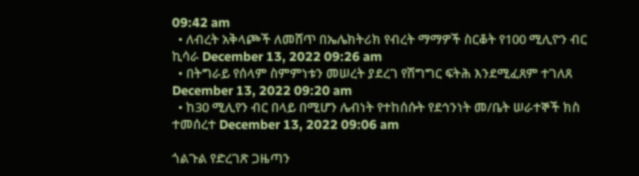09:42 am
  • ለብረት አቅላጮች ለመሸጥ በኤሌክትሪክ የብረት ማማዎች ስርቆት የ100 ሚሊዮን ብር ኪሳራ December 13, 2022 09:26 am
  • በትግራይ የሰላም ስምምነቱን መሠረት ያደረገ የሽግግር ፍትሕ እንደሚፈጸም ተገለጸ December 13, 2022 09:20 am
  • ከ30 ሚሊየን ብር በላይ በሚሆን ሌብነት የተከሰሱት የደኅንነት መ/ቤት ሠራተኞች ክስ ተመሰረተ December 13, 2022 09:06 am

ጎልጉል የድረገጽ ጋዜጣን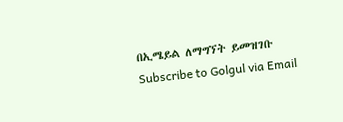በኢሜይል ለማግኘት ይመዝገቡ Subscribe to Golgul via Email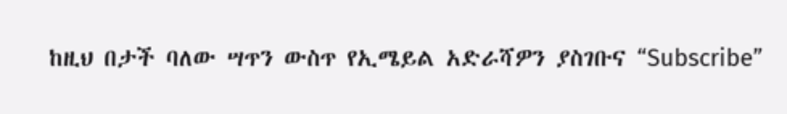ከዚህ በታች ባለው ሣጥን ውስጥ የኢሜይል አድራሻዎን ያስገቡና “Subscribe”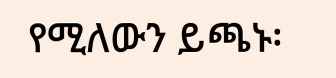የሚለውን ይጫኑ፡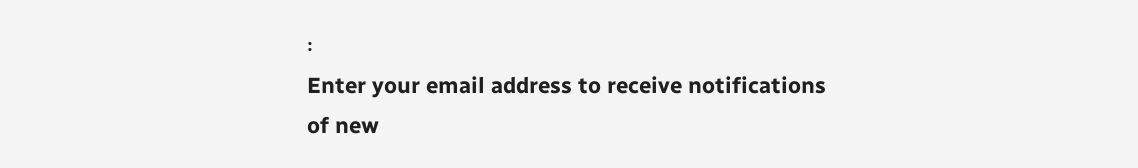፡
Enter your email address to receive notifications of new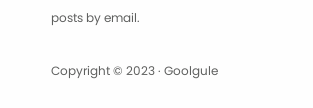posts by email.

Copyright © 2023 · Goolgule